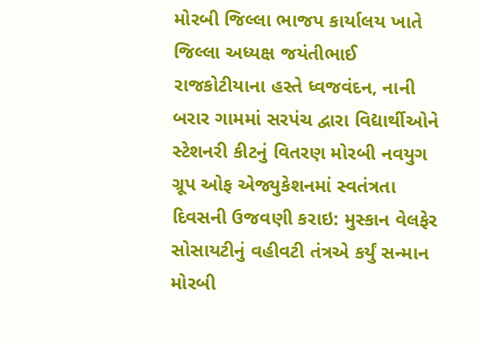મોરબી જિલ્લા ભાજપ કાર્યાલય ખાતે જિલ્લા અધ્યક્ષ જયંતીભાઈ રાજકોટીયાના હસ્તે ધ્વજવંદન, નાની બરાર ગામમાં સરપંચ દ્વારા વિદ્યાર્થીઓને સ્ટેશનરી કીટનું વિતરણ મોરબી નવયુગ ગ્રૂપ ઓફ એજ્યુકેશનમાં સ્વતંત્રતા દિવસની ઉજવણી કરાઇ: મુસ્કાન વેલફેર સોસાયટીનું વહીવટી તંત્રએ કર્યું સન્માન મોરબી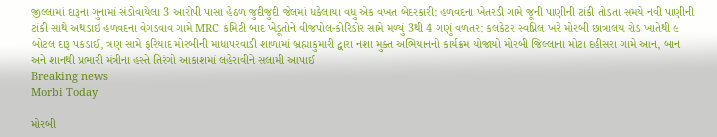જીલ્લામાં દારૂના ગુનામાં સંડોવાયેલા 3 આરોપી પાસા હેઠળ જુદીજુદી જેલમાં ધકેલાયા વધુ એક વખત બેદરકારી: હળવદના ખેતરડી ગામે જૂની પાણીની ટાંકી તોડતા સમયે નવી પાણીની ટાંકી સાથે અથડાઇ હળવદના વેગડવાવ ગામે MRC કમિટી બાદ ખેડૂતોને વીજપોલ-કોરિડોર સામે મળ્યું 3થી 4 ગણું વળતર: કલકેટર સ્વપ્નિલ ખરે મોરબી છાત્રાલય રોડ ખાતેથી ૯ બોટલ દારૂ પકડાઈ, ત્રણ સામે ફરિયાદ મોરબીની માધાપરવાડી શાળામાં બ્રહ્માકુમારી દ્વારા નશા મુક્ત અભિયાનનો કાર્યક્રમ યોજાયો મોરબી જિલ્લાના મોટા દહીસરા ગામે આન, બાન અને શાનથી પ્રભારી મંત્રીના હસ્તે તિરંગો આકાશમાં લહેરાવીને સલામી આપાઈ
Breaking news
Morbi Today

મોરબી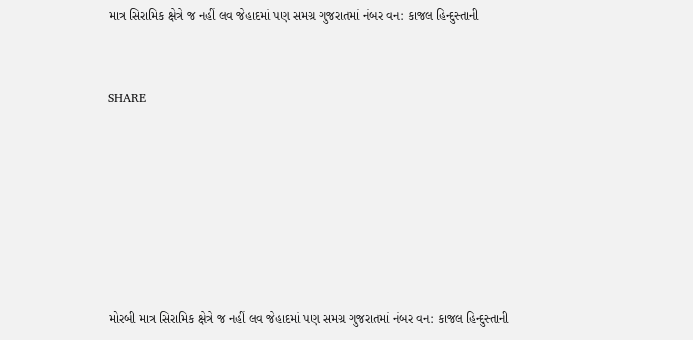માત્ર સિરામિક ક્ષેત્રે જ નહીં લવ જેહાદમાં પણ સમગ્ર ગુજરાતમાં નંબર વન: કાજલ હિન્દુસ્તાની


SHARE







મોરબી માત્ર સિરામિક ક્ષેત્રે જ નહીં લવ જેહાદમાં પણ સમગ્ર ગુજરાતમાં નંબર વન: કાજલ હિન્દુસ્તાની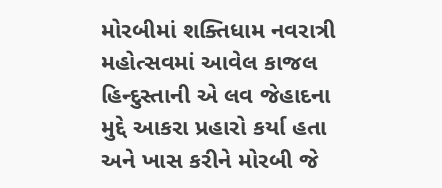મોરબીમાં શક્તિધામ નવરાત્રી મહોત્સવમાં આવેલ કાજલ હિન્દુસ્તાની એ લવ જેહાદના મુદ્દે આકરા પ્રહારો કર્યા હતા અને ખાસ કરીને મોરબી જે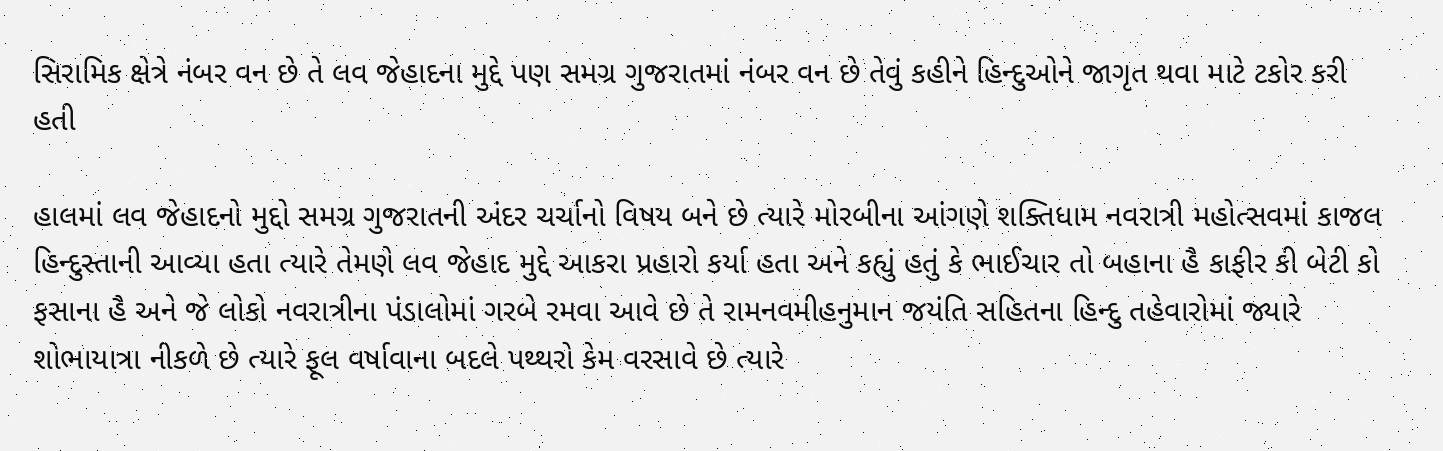સિરામિક ક્ષેત્રે નંબર વન છે તે લવ જેહાદના મુદ્દે પણ સમગ્ર ગુજરાતમાં નંબર વન છે તેવું કહીને હિન્દુઓને જાગૃત થવા માટે ટકોર કરી હતી

હાલમાં લવ જેહાદનો મુદ્દો સમગ્ર ગુજરાતની અંદર ચર્ચાનો વિષય બને છે ત્યારે મોરબીના આંગણે શક્તિધામ નવરાત્રી મહોત્સવમાં કાજલ હિન્દુસ્તાની આવ્યા હતા ત્યારે તેમણે લવ જેહાદ મુદ્દે આકરા પ્રહારો કર્યા હતા અને કહ્યું હતું કે ભાઈચાર તો બહાના હૈ કાફીર કી બેટી કો ફસાના હૈ અને જે લોકો નવરાત્રીના પંડાલોમાં ગરબે રમવા આવે છે તે રામનવમીહનુમાન જયંતિ સહિતના હિન્દુ તહેવારોમાં જ્યારે શોભાયાત્રા નીકળે છે ત્યારે ફૂલ વર્ષાવાના બદલે પથ્થરો કેમ વરસાવે છે ત્યારે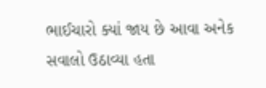ભાઈચારો ક્યાં જાય છે આવા અનેક સવાલો ઉઠાવ્યા હતા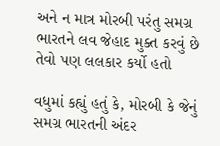અને ન માત્ર મોરબી પરંતુ સમગ્ર ભારતને લવ જેહાદ મુક્ત કરવું છે તેવો પણ લલકાર કર્યો હતો

વધુમાં કહ્યું હતું કે, મોરબી કે જેનું સમગ્ર ભારતની અંદર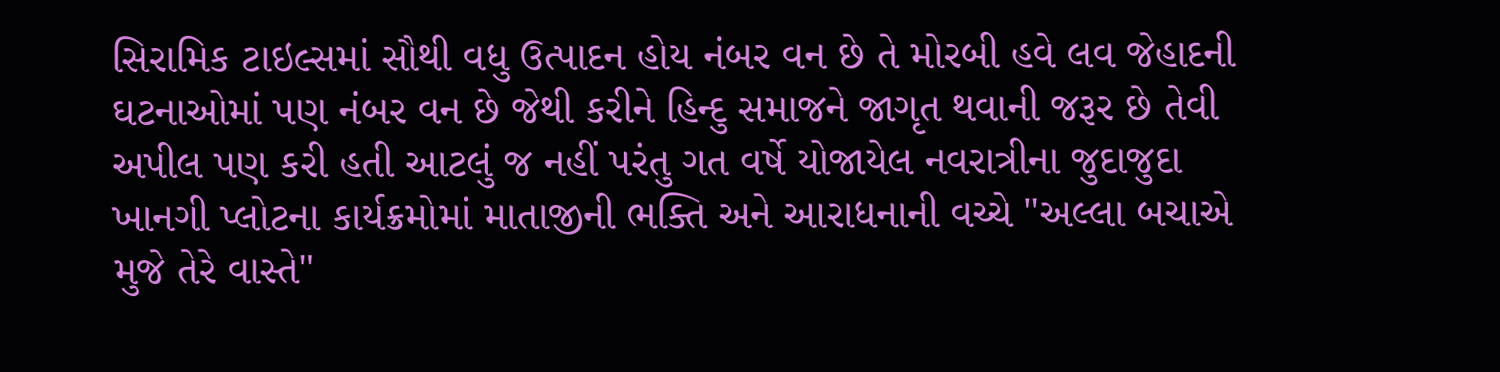સિરામિક ટાઇલ્સમાં સૌથી વધુ ઉત્પાદન હોય નંબર વન છે તે મોરબી હવે લવ જેહાદની ઘટનાઓમાં પણ નંબર વન છે જેથી કરીને હિન્દુ સમાજને જાગૃત થવાની જરૂર છે તેવી અપીલ પણ કરી હતી આટલું જ નહીં પરંતુ ગત વર્ષે યોજાયેલ નવરાત્રીના જુદાજુદા ખાનગી પ્લોટના કાર્યક્રમોમાં માતાજીની ભક્તિ અને આરાધનાની વચ્ચે "અલ્લા બચાએ મુજે તેરે વાસ્તે"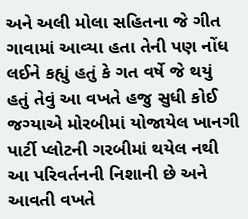અને અલી મોલા સહિતના જે ગીત ગાવામાં આવ્યા હતા તેની પણ નોંધ લઈને કહ્યું હતું કે ગત વર્ષે જે થયું હતું તેવું આ વખતે હજુ સુધી કોઈ જગ્યાએ મોરબીમાં યોજાયેલ ખાનગી પાર્ટી પ્લોટની ગરબીમાં થયેલ નથી આ પરિવર્તનની નિશાની છે અને આવતી વખતે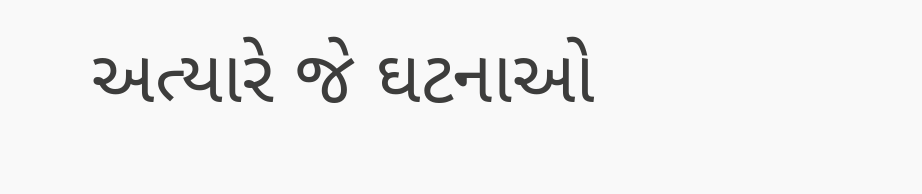અત્યારે જે ઘટનાઓ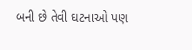બની છે તેવી ઘટનાઓ પણ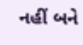નહીં બને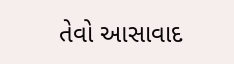તેવો આસાવાદ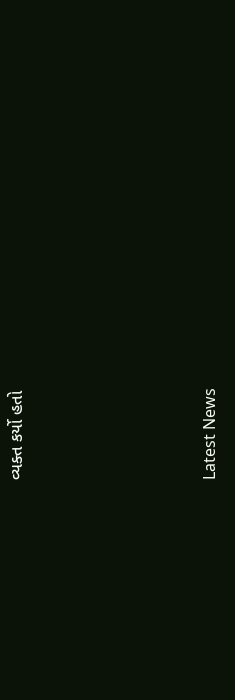વ્યક્ત કર્યો હતો






Latest News